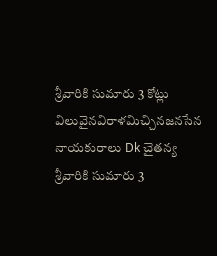శ్రీవారికి సుమారు 3 కోట్లు విలువైనవిరాళమిచ్చినజనసేన నాయకురాలు Dk చైతన్య
శ్రీవారికి సుమారు 3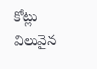కోట్లు విలువైన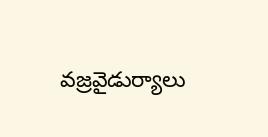వజ్రవైడుర్యాలు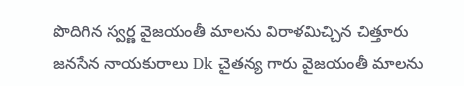పొదిగిన స్వర్ణ వైజయంతీ మాలను విరాళమిచ్చిన చిత్తూరు జనసేన నాయకురాలు Dk చైతన్య గారు వైజయంతీ మాలను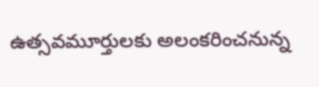ఉత్సవమూర్తులకు అలంకరించనున్న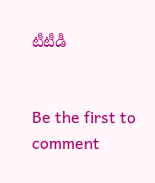టీటీడీ


Be the first to comment